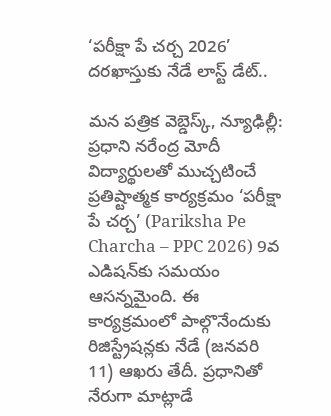‘పరీక్షా పే చర్చ 2026’ దరఖాస్తుకు నేడే లాస్ట్ డేట్..

మన పత్రిక వెబ్డెస్క్, న్యూఢిల్లీ: ప్రధాని నరేంద్ర మోదీ విద్యార్థులతో ముచ్చటించే ప్రతిష్టాత్మక కార్యక్రమం ‘పరీక్షా పే చర్చ’ (Pariksha Pe Charcha – PPC 2026) 9వ ఎడిషన్‌కు సమయం ఆసన్నమైంది. ఈ కార్యక్రమంలో పాల్గొనేందుకు రిజిస్ట్రేషన్లకు నేడే (జనవరి 11) ఆఖరు తేదీ. ప్రధానితో నేరుగా మాట్లాడే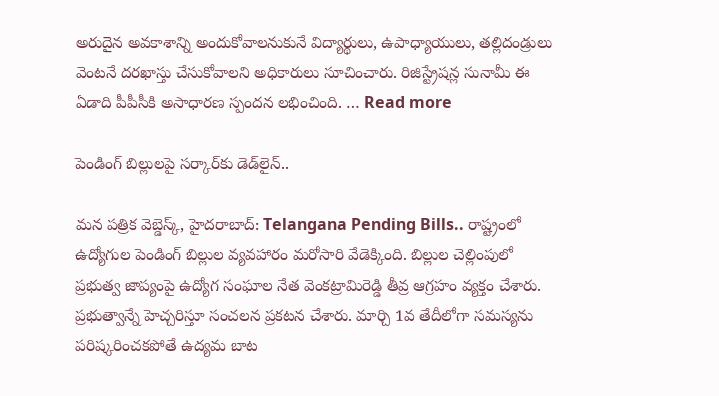అరుదైన అవకాశాన్ని అందుకోవాలనుకునే విద్యార్థులు, ఉపాధ్యాయులు, తల్లిదండ్రులు వెంటనే దరఖాస్తు చేసుకోవాలని అధికారులు సూచించారు. రిజిస్ట్రేషన్ల సునామీ ఈ ఏడాది పీపీసీకి అసాధారణ స్పందన లభించింది. … Read more

పెండింగ్ బిల్లులపై సర్కార్‌కు డెడ్‌లైన్..

మన పత్రిక వెబ్డెస్క్, హైదరాబాద్: Telangana Pending Bills.. రాష్ట్రంలో ఉద్యోగుల పెండింగ్ బిల్లుల వ్యవహారం మరోసారి వేడెక్కింది. బిల్లుల చెల్లింపులో ప్రభుత్వ జాప్యంపై ఉద్యోగ సంఘాల నేత వెంకట్రామిరెడ్డి తీవ్ర ఆగ్రహం వ్యక్తం చేశారు. ప్రభుత్వాన్నే హెచ్చరిస్తూ సంచలన ప్రకటన చేశారు. మార్చి 1వ తేదీలోగా సమస్యను పరిష్కరించకపోతే ఉద్యమ బాట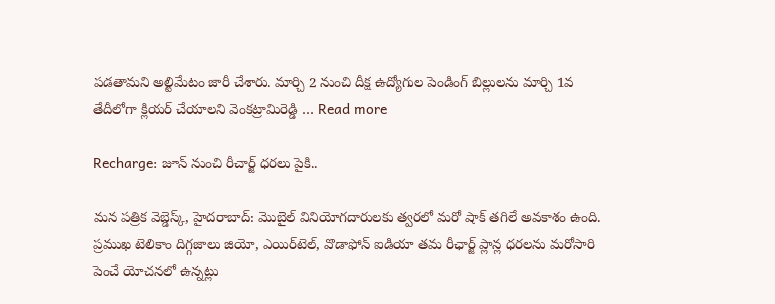పడతామని అల్టిమేటం జారీ చేశారు. మార్చి 2 నుంచి దీక్ష ఉద్యోగుల పెండింగ్ బిల్లులను మార్చి 1వ తేదీలోగా క్లియర్ చేయాలని వెంకట్రామిరెడ్డి … Read more

Recharge: జూన్ నుంచి రీచార్జ్ ధరలు పైకి..

మన పత్రిక వెబ్డెస్క్, హైదరాబాద్: మొబైల్ వినియోగదారులకు త్వరలో మరో షాక్ తగిలే అవకాశం ఉంది. ప్రముఖ టెలికాం దిగ్గజాలు జియో, ఎయిర్‌టెల్, వొడాఫోన్ ఐడియా తమ రీఛార్జ్ ప్లాన్ల ధరలను మరోసారి పెంచే యోచనలో ఉన్నట్లు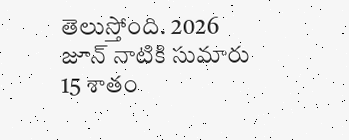తెలుస్తోంది. 2026 జూన్ నాటికి సుమారు 15 శాతం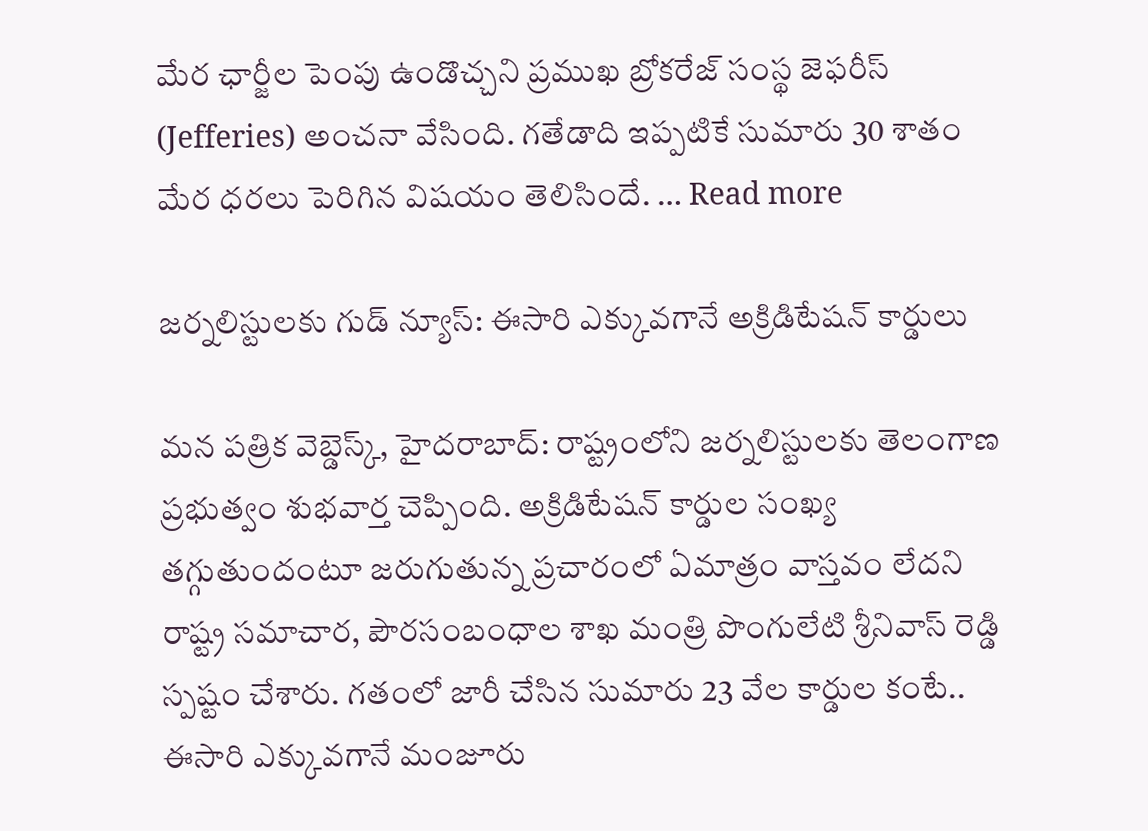మేర ఛార్జీల పెంపు ఉండొచ్చని ప్రముఖ బ్రోకరేజ్ సంస్థ జెఫరీస్ (Jefferies) అంచనా వేసింది. గతేడాది ఇప్పటికే సుమారు 30 శాతం మేర ధరలు పెరిగిన విషయం తెలిసిందే. … Read more

జర్నలిస్టులకు గుడ్ న్యూస్: ఈసారి ఎక్కువగానే అక్రిడిటేషన్ కార్డులు

మన పత్రిక వెబ్డెస్క్, హైదరాబాద్: రాష్ట్రంలోని జర్నలిస్టులకు తెలంగాణ ప్రభుత్వం శుభవార్త చెప్పింది. అక్రిడిటేషన్ కార్డుల సంఖ్య తగ్గుతుందంటూ జరుగుతున్న ప్రచారంలో ఏమాత్రం వాస్తవం లేదని రాష్ట్ర సమాచార, పౌరసంబంధాల శాఖ మంత్రి పొంగులేటి శ్రీనివాస్ రెడ్డి స్పష్టం చేశారు. గతంలో జారీ చేసిన సుమారు 23 వేల కార్డుల కంటే.. ఈసారి ఎక్కువగానే మంజూరు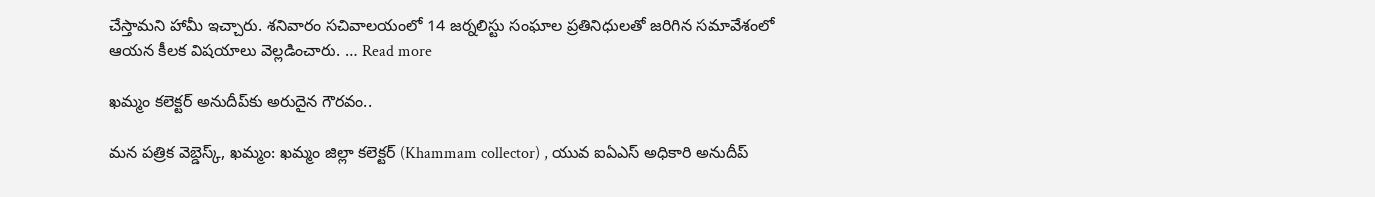చేస్తామని హామీ ఇచ్చారు. శనివారం సచివాలయంలో 14 జర్నలిస్టు సంఘాల ప్రతినిధులతో జరిగిన సమావేశంలో ఆయన కీలక విషయాలు వెల్లడించారు. … Read more

ఖమ్మం కలెక్టర్ అనుదీప్‌కు అరుదైన గౌరవం..

మన పత్రిక వెబ్డెస్క్, ఖమ్మం: ఖమ్మం జిల్లా కలెక్టర్ (Khammam collector) , యువ ఐఏఎస్ అధికారి అనుదీప్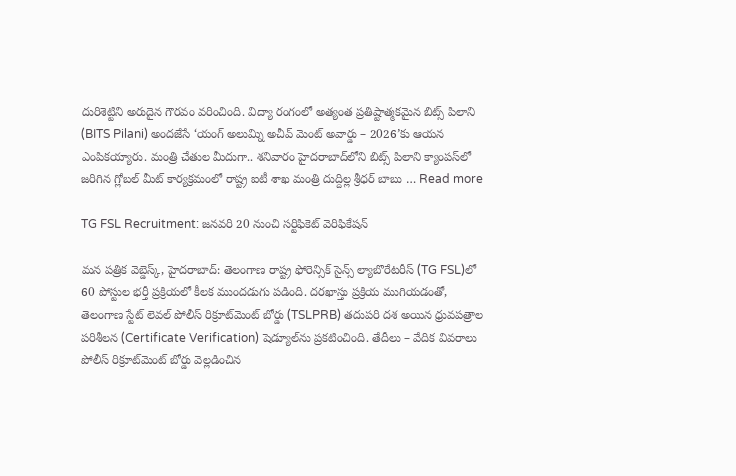దురిశెట్టిని అరుదైన గౌరవం వరించింది. విద్యా రంగంలో అత్యంత ప్రతిష్టాత్మకమైన బిట్స్ పిలాని (BITS Pilani) అందజేసే ‘యంగ్ అలుమ్ని అచీవ్ మెంట్ అవార్డు – 2026’కు ఆయన ఎంపికయ్యారు. మంత్రి చేతుల మీదుగా.. శనివారం హైదరాబాద్‌లోని బిట్స్ పిలాని క్యాంపస్‌లో జరిగిన గ్లోబల్ మీట్ కార్యక్రమంలో రాష్ట్ర ఐటీ శాఖ మంత్రి దుద్దిల్ల శ్రీధర్ బాబు … Read more

TG FSL Recruitment: జనవరి 20 నుంచి సర్టిఫికెట్ వెరిఫికేషన్

మన పత్రిక వెబ్డెస్క్, హైదరాబాద్: తెలంగాణ రాష్ట్ర ఫోరెన్సిక్ సైన్స్ ల్యాబొరేటరీస్ (TG FSL)లో 60 పోస్టుల భర్తీ ప్రక్రియలో కీలక ముందడుగు పడింది. దరఖాస్తు ప్రక్రియ ముగియడంతో, తెలంగాణ స్టేట్ లెవల్ పోలీస్ రిక్రూట్‌మెంట్ బోర్డు (TSLPRB) తదుపరి దశ అయిన ధ్రువపత్రాల పరిశీలన (Certificate Verification) షెడ్యూల్‌ను ప్రకటించింది. తేదీలు – వేదిక వివరాలు పోలీస్ రిక్రూట్‌మెంట్ బోర్డు వెల్లడించిన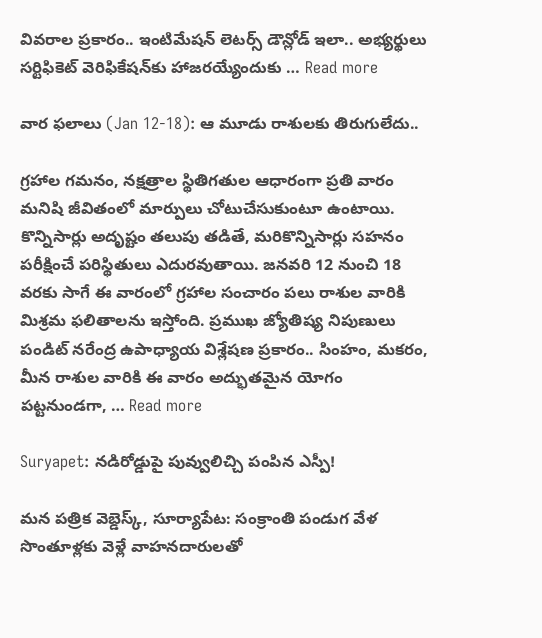వివరాల ప్రకారం.. ఇంటిమేషన్ లెటర్స్ డౌన్లోడ్ ఇలా.. అభ్యర్థులు సర్టిఫికెట్ వెరిఫికేషన్‌కు హాజరయ్యేందుకు … Read more

వార ఫలాలు (Jan 12-18): ఆ మూడు రాశులకు తిరుగులేదు..

గ్రహాల గమనం, నక్షత్రాల స్థితిగతుల ఆధారంగా ప్రతి వారం మనిషి జీవితంలో మార్పులు చోటుచేసుకుంటూ ఉంటాయి. కొన్నిసార్లు అదృష్టం తలుపు తడితే, మరికొన్నిసార్లు సహనం పరీక్షించే పరిస్థితులు ఎదురవుతాయి. జనవరి 12 నుంచి 18 వరకు సాగే ఈ వారంలో గ్రహాల సంచారం పలు రాశుల వారికి మిశ్రమ ఫలితాలను ఇస్తోంది. ప్రముఖ జ్యోతిష్య నిపుణులు పండిట్ నరేంద్ర ఉపాధ్యాయ విశ్లేషణ ప్రకారం.. సింహం, మకరం, మీన రాశుల వారికి ఈ వారం అద్భుతమైన యోగం పట్టనుండగా, … Read more

Suryapet: నడిరోడ్డుపై పువ్వులిచ్చి పంపిన ఎస్పీ!

మన పత్రిక వెబ్డెస్క్, సూర్యాపేట: సంక్రాంతి పండుగ వేళ సొంతూళ్లకు వెళ్లే వాహనదారులతో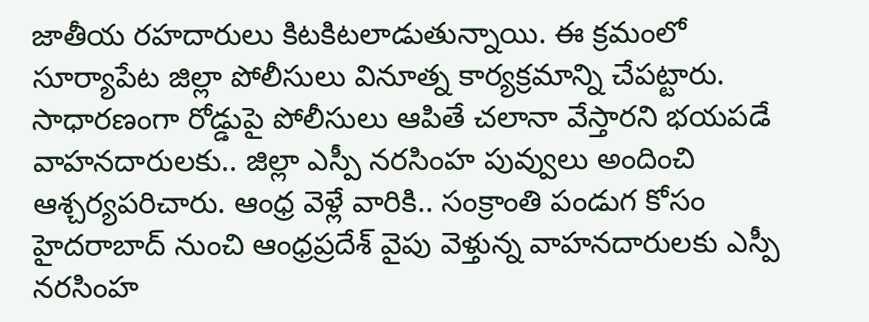జాతీయ రహదారులు కిటకిటలాడుతున్నాయి. ఈ క్రమంలో సూర్యాపేట జిల్లా పోలీసులు వినూత్న కార్యక్రమాన్ని చేపట్టారు. సాధారణంగా రోడ్డుపై పోలీసులు ఆపితే చలానా వేస్తారని భయపడే వాహనదారులకు.. జిల్లా ఎస్పీ నరసింహ పువ్వులు అందించి ఆశ్చర్యపరిచారు. ఆంధ్ర వెళ్లే వారికి.. సంక్రాంతి పండుగ కోసం హైదరాబాద్ నుంచి ఆంధ్రప్రదేశ్ వైపు వెళ్తున్న వాహనదారులకు ఎస్పీ నరసింహ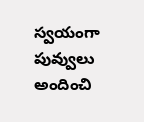స్వయంగా పువ్వులు అందించి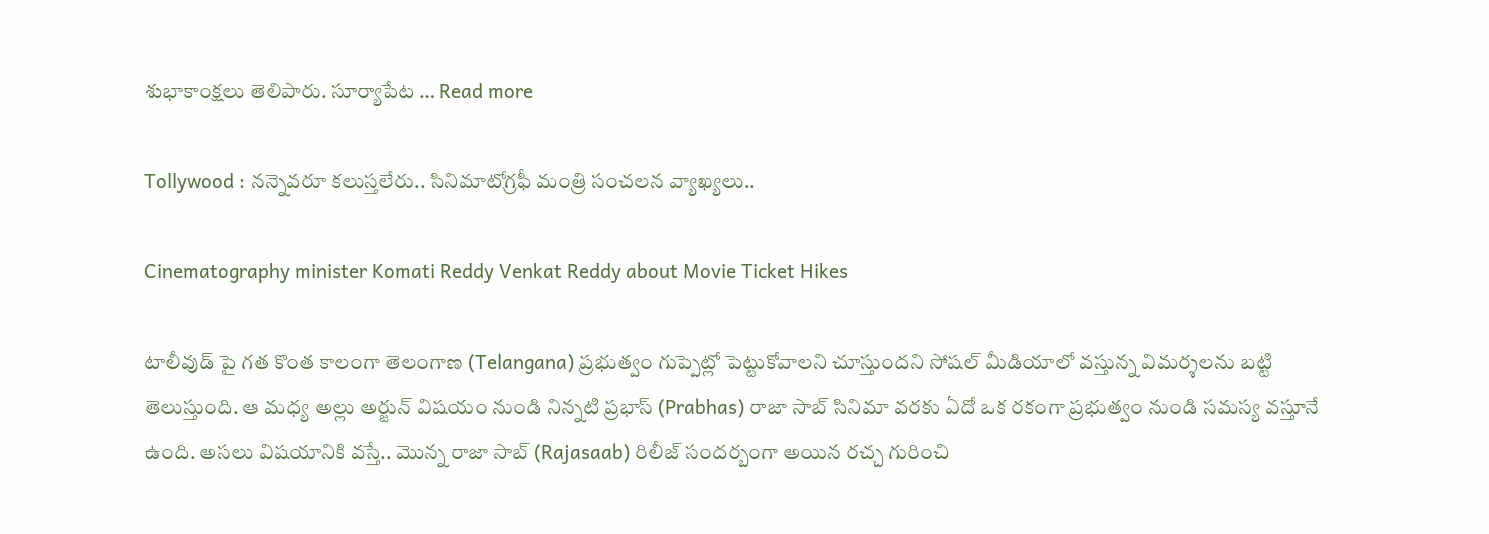శుభాకాంక్షలు తెలిపారు. సూర్యాపేట … Read more

Tollywood : నన్నెవరూ కలుస్తలేరు.. సినిమాటోగ్రఫీ మంత్రి సంచలన వ్యాఖ్యలు..

Cinematography minister Komati Reddy Venkat Reddy about Movie Ticket Hikes

టాలీవుడ్ పై గత కొంత కాలంగా తెలంగాణ (Telangana) ప్రభుత్వం గుప్పెట్లో పెట్టుకోవాలని చూస్తుందని సోషల్ మీడియాలో వస్తున్న విమర్శలను బట్టి తెలుస్తుంది. ఆ మధ్య అల్లు అర్జున్ విషయం నుండి నిన్నటి ప్రభాస్ (Prabhas) రాజా సాబ్ సినిమా వరకు ఏదో ఒక రకంగా ప్రభుత్వం నుండి సమస్య వస్తూనే ఉంది. అసలు విషయానికి వస్తే.. మొన్న రాజా సాబ్ (Rajasaab) రిలీజ్ సందర్బంగా అయిన రచ్చ గురించి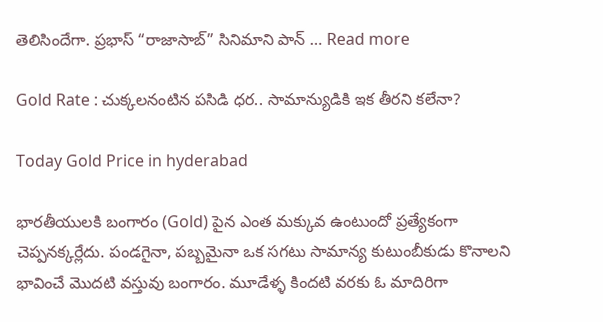తెలిసిందేగా. ప్రభాస్ “రాజాసాబ్” సినిమాని పాన్ … Read more

Gold Rate : చుక్కలనంటిన పసిడి ధర.. సామాన్యుడికి ఇక తీరని కలేనా?

Today Gold Price in hyderabad

భారతీయులకి బంగారం (Gold) పైన ఎంత మక్కువ ఉంటుందో ప్రత్యేకంగా చెప్పనక్కర్లేదు. పండగైనా, పబ్బమైనా ఒక సగటు సామాన్య కుటుంబీకుడు కొనాలని భావించే మొదటి వస్తువు బంగారం. మూడేళ్ళ కిందటి వరకు ఓ మాదిరిగా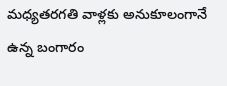మధ్యతరగతి వాళ్లకు అనుకూలంగానే ఉన్న బంగారం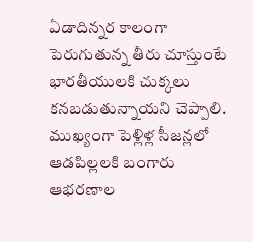ఏడాదిన్నర కాలంగా పెరుగుతున్న తీరు చూస్తుంటే భారతీయులకి చుక్కలు కనబడుతున్నాయని చెప్పాలి. ముఖ్యంగా పెళ్లిళ్ల సీజన్లలో ఆడపిల్లలకి బంగారు ఆభరణాల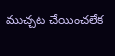ముచ్చట చేయించలేక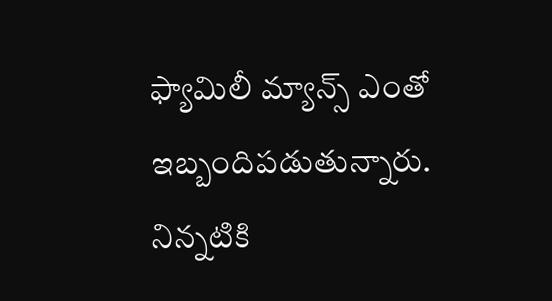ఫ్యామిలీ మ్యాన్స్ ఎంతో ఇబ్బందిపడుతున్నారు. నిన్నటికి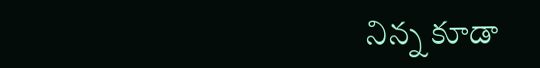నిన్న కూడా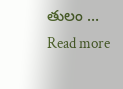తులం … Read more